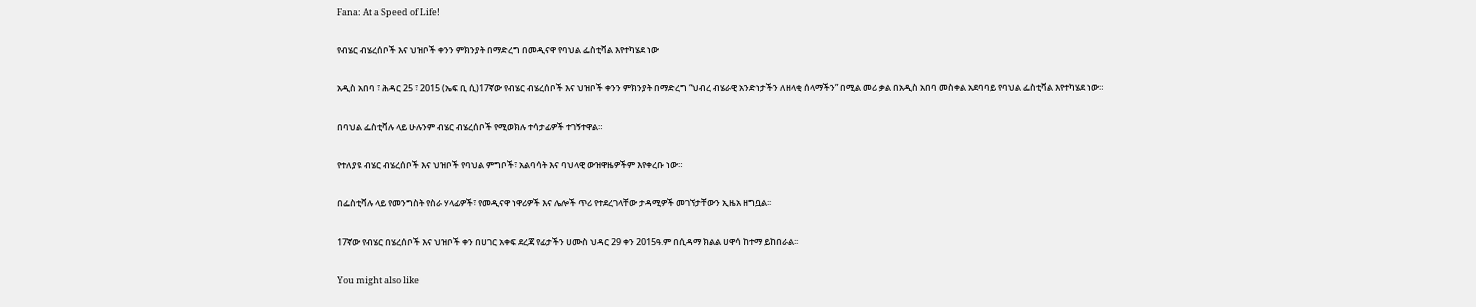Fana: At a Speed of Life!

የብሄር ብሄረሰቦች እና ህዝቦች ቀንን ምክንያት በማድረግ በመዲናዋ የባህል ፌስቲቫል እየተካሄደ ነው

አዲስ አበባ ፣ ሕዳር 25 ፣ 2015 (ኤፍ ቢ ሲ)17ኛው የብሄር ብሄረሰቦች እና ህዝቦች ቀንን ምክንያት በማድረግ “ህብረ ብሄራዊ አንድነታችን ለዘላቂ ሰላማችን” በሚል መሪ ቃል በአዲስ አበባ መስቀል አደባባይ የባህል ፌስቲቫል እየተካሄደ ነው።

በባህል ፌስቲቫሉ ላይ ሁሉንም ብሄር ብሄረሰቦች የሚወክሉ ተሳታፊዎች ተገኝተዋል።

የተለያዩ ብሄር ብሄረሰቦች እና ህዝቦች የባህል ምግቦች፣ አልባሳት እና ባህላዊ ውዝዋዜዎችም እየቀረቡ ነው።

በፌስቲቫሉ ላይ የመንግስት የስራ ሃላፊዎች፣ የመዲናዋ ነዋሪዎች እና ሌሎች ጥሪ የተደረገላቸው ታዳሚዎች መገኘታቸውን ኢዜአ ዘግቧል፡፡

17ኛው የብሄር በሄረሰቦች እና ህዝቦች ቀን በሀገር አቀፍ ደረጃ የፊታችን ሀሙስ ህዳር 29 ቀን 2015ዓ.ም በሲዳማ ክልል ሀዋሳ ከተማ ይከበራል፡፡

You might also like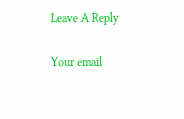Leave A Reply

Your email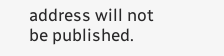address will not be published.